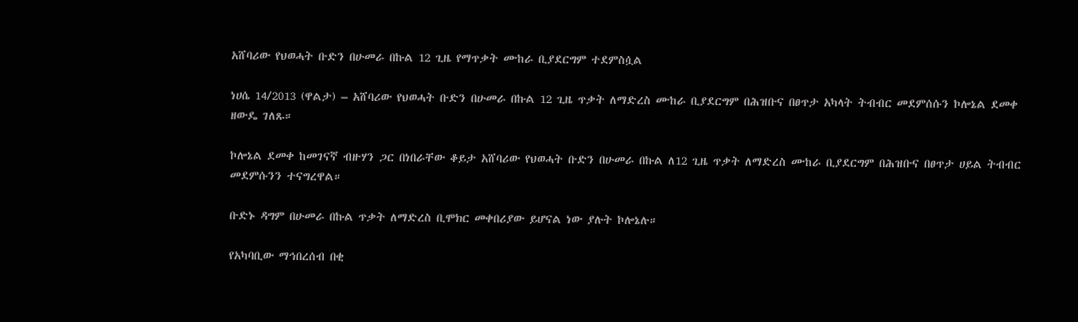አሸባሪው የህወሓት ቡድን በሁመራ በኩል 12 ጊዜ የማጥቃት ሙከራ ቢያደርግም ተደምስሷል

ነሀሴ 14/2013 (ዋልታ) – አሸባሪው የህወሓት ቡድን በሁመራ በኩል 12 ጊዜ ጥቃት ለማድረስ ሙከራ ቢያደርግም በሕዝቡና በፀጥታ አካላት ትብብር መደምሰሱን ኮሎኔል ደመቀ ዘውዴ ገለጹ።

ኮሎኔል ደመቀ ከመገናኛ ብዙሃን ጋር በነበራቸው ቆይታ አሸባሪው የህወሓት ቡድን በሁመራ በኩል ለ12 ጊዜ ጥቃት ለማድረስ ሙከራ ቢያደርግም በሕዝቡና በፀጥታ ሀይል ትብብር መደምሱንን ተናግረዋል።

ቡድኑ ዳግም በሁመራ በኩል ጥቃት ለማድረስ ቢሞክር መቀበሪያው ይሆናል ነው ያሉት ኮሎኔሉ።

የአካባቢው ማኅበረሰብ በቂ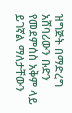ዝግጅት በማድረግ አሸባሪውን ቡድን የመደምሰስ አቅም ላይ ይገኛል ማለታቸውን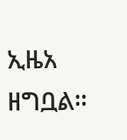ኢዜአ ዘግቧል።